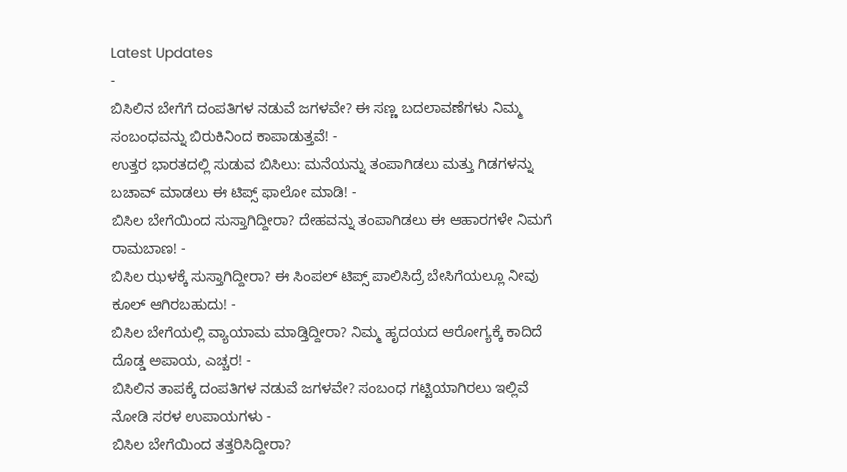Latest Updates
-
ಬಿಸಿಲಿನ ಬೇಗೆಗೆ ದಂಪತಿಗಳ ನಡುವೆ ಜಗಳವೇ? ಈ ಸಣ್ಣ ಬದಲಾವಣೆಗಳು ನಿಮ್ಮ ಸಂಬಂಧವನ್ನು ಬಿರುಕಿನಿಂದ ಕಾಪಾಡುತ್ತವೆ! -
ಉತ್ತರ ಭಾರತದಲ್ಲಿ ಸುಡುವ ಬಿಸಿಲು: ಮನೆಯನ್ನು ತಂಪಾಗಿಡಲು ಮತ್ತು ಗಿಡಗಳನ್ನು ಬಚಾವ್ ಮಾಡಲು ಈ ಟಿಪ್ಸ್ ಫಾಲೋ ಮಾಡಿ! -
ಬಿಸಿಲ ಬೇಗೆಯಿಂದ ಸುಸ್ತಾಗಿದ್ದೀರಾ? ದೇಹವನ್ನು ತಂಪಾಗಿಡಲು ಈ ಆಹಾರಗಳೇ ನಿಮಗೆ ರಾಮಬಾಣ! -
ಬಿಸಿಲ ಝಳಕ್ಕೆ ಸುಸ್ತಾಗಿದ್ದೀರಾ? ಈ ಸಿಂಪಲ್ ಟಿಪ್ಸ್ ಪಾಲಿಸಿದ್ರೆ ಬೇಸಿಗೆಯಲ್ಲೂ ನೀವು ಕೂಲ್ ಆಗಿರಬಹುದು! -
ಬಿಸಿಲ ಬೇಗೆಯಲ್ಲಿ ವ್ಯಾಯಾಮ ಮಾಡ್ತಿದ್ದೀರಾ? ನಿಮ್ಮ ಹೃದಯದ ಆರೋಗ್ಯಕ್ಕೆ ಕಾದಿದೆ ದೊಡ್ಡ ಅಪಾಯ, ಎಚ್ಚರ! -
ಬಿಸಿಲಿನ ತಾಪಕ್ಕೆ ದಂಪತಿಗಳ ನಡುವೆ ಜಗಳವೇ? ಸಂಬಂಧ ಗಟ್ಟಿಯಾಗಿರಲು ಇಲ್ಲಿವೆ ನೋಡಿ ಸರಳ ಉಪಾಯಗಳು -
ಬಿಸಿಲ ಬೇಗೆಯಿಂದ ತತ್ತರಿಸಿದ್ದೀರಾ?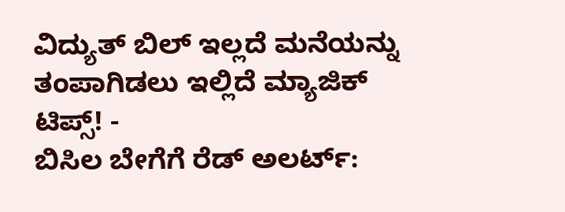ವಿದ್ಯುತ್ ಬಿಲ್ ಇಲ್ಲದೆ ಮನೆಯನ್ನು ತಂಪಾಗಿಡಲು ಇಲ್ಲಿದೆ ಮ್ಯಾಜಿಕ್ ಟಿಪ್ಸ್! -
ಬಿಸಿಲ ಬೇಗೆಗೆ ರೆಡ್ ಅಲರ್ಟ್: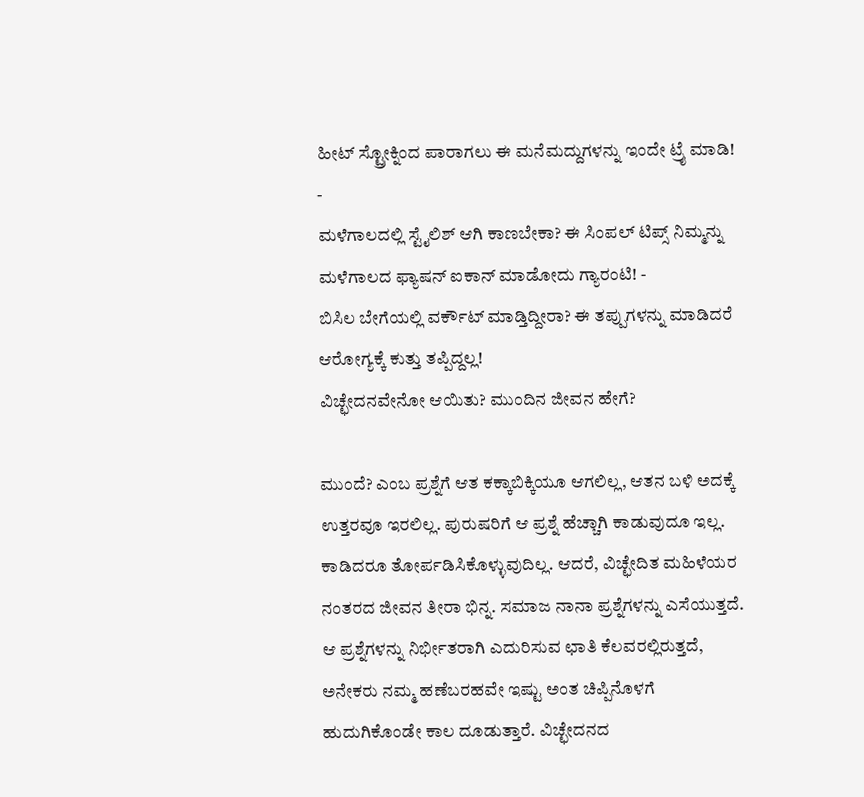ಹೀಟ್ ಸ್ಟ್ರೋಕ್ನಿಂದ ಪಾರಾಗಲು ಈ ಮನೆಮದ್ದುಗಳನ್ನು ಇಂದೇ ಟ್ರೈ ಮಾಡಿ! -
ಮಳೆಗಾಲದಲ್ಲಿ ಸ್ಟೈಲಿಶ್ ಆಗಿ ಕಾಣಬೇಕಾ? ಈ ಸಿಂಪಲ್ ಟಿಪ್ಸ್ ನಿಮ್ಮನ್ನು ಮಳೆಗಾಲದ ಫ್ಯಾಷನ್ ಐಕಾನ್ ಮಾಡೋದು ಗ್ಯಾರಂಟಿ! -
ಬಿಸಿಲ ಬೇಗೆಯಲ್ಲಿ ವರ್ಕೌಟ್ ಮಾಡ್ತಿದ್ದೀರಾ? ಈ ತಪ್ಪುಗಳನ್ನು ಮಾಡಿದರೆ ಆರೋಗ್ಯಕ್ಕೆ ಕುತ್ತು ತಪ್ಪಿದ್ದಲ್ಲ!
ವಿಚ್ಛೇದನವೇನೋ ಆಯಿತು? ಮುಂದಿನ ಜೀವನ ಹೇಗೆ?

ಮುಂದೆ? ಎಂಬ ಪ್ರಶ್ನೆಗೆ ಆತ ಕಕ್ಕಾಬಿಕ್ಕಿಯೂ ಆಗಲಿಲ್ಲ, ಆತನ ಬಳಿ ಅದಕ್ಕೆ ಉತ್ತರವೂ ಇರಲಿಲ್ಲ. ಪುರುಷರಿಗೆ ಆ ಪ್ರಶ್ನೆ ಹೆಚ್ಚಾಗಿ ಕಾಡುವುದೂ ಇಲ್ಲ. ಕಾಡಿದರೂ ತೋರ್ಪಡಿಸಿಕೊಳ್ಳುವುದಿಲ್ಲ. ಆದರೆ, ವಿಚ್ಛೇದಿತ ಮಹಿಳೆಯರ ನಂತರದ ಜೀವನ ತೀರಾ ಭಿನ್ನ. ಸಮಾಜ ನಾನಾ ಪ್ರಶ್ನೆಗಳನ್ನು ಎಸೆಯುತ್ತದೆ.
ಆ ಪ್ರಶ್ನೆಗಳನ್ನು ನಿರ್ಭೀತರಾಗಿ ಎದುರಿಸುವ ಛಾತಿ ಕೆಲವರಲ್ಲಿರುತ್ತದೆ, ಅನೇಕರು ನಮ್ಮ ಹಣೆಬರಹವೇ ಇಷ್ಟು ಅಂತ ಚಿಪ್ಪಿನೊಳಗೆ ಹುದುಗಿಕೊಂಡೇ ಕಾಲ ದೂಡುತ್ತಾರೆ. ವಿಚ್ಛೇದನದ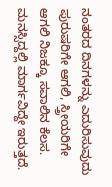ನಂತರದ ದಿನಗಳನ್ನು ಎದುರಿಸುವುದು ಪುರುಷರಿಗೇ ಆಗಲಿ, ಸ್ತ್ರೀಯರಿಗೇ ಆಗಲಿ ನಿಜಕ್ಕೂ ಸವಾಲಿನ ಕೆಲಸ. ಮನಸ್ಸಿದ್ದಲ್ಲಿ ಮಾರ್ಗವಿದ್ದೇ ಇರುತ್ತದೆ.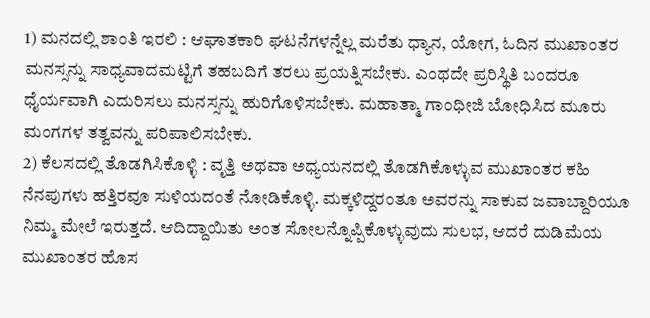1) ಮನದಲ್ಲಿ ಶಾಂತಿ ಇರಲಿ : ಆಘಾತಕಾರಿ ಘಟನೆಗಳನ್ನೆಲ್ಲ ಮರೆತು ಧ್ಯಾನ, ಯೋಗ, ಓದಿನ ಮುಖಾಂತರ ಮನಸ್ಸನ್ನು ಸಾಧ್ಯವಾದಮಟ್ಟಿಗೆ ತಹಬದಿಗೆ ತರಲು ಪ್ರಯತ್ನಿಸಬೇಕು. ಎಂಥದೇ ಪ್ರರಿಸ್ಥಿತಿ ಬಂದರೂ ಧೈರ್ಯವಾಗಿ ಎದುರಿಸಲು ಮನಸ್ಸನ್ನು ಹುರಿಗೊಳಿಸಬೇಕು. ಮಹಾತ್ಮಾ ಗಾಂಧೀಜಿ ಬೋಧಿಸಿದ ಮೂರು ಮಂಗಗಳ ತತ್ವವನ್ನು ಪರಿಪಾಲಿಸಬೇಕು.
2) ಕೆಲಸದಲ್ಲಿ ತೊಡಗಿಸಿಕೊಳ್ಳಿ : ವೃತ್ತಿ ಅಥವಾ ಅಧ್ಯಯನದಲ್ಲಿ ತೊಡಗಿಕೊಳ್ಳುವ ಮುಖಾಂತರ ಕಹಿ ನೆನಪುಗಳು ಹತ್ತಿರವೂ ಸುಳಿಯದಂತೆ ನೋಡಿಕೊಳ್ಳಿ. ಮಕ್ಕಳಿದ್ದರಂತೂ ಅವರನ್ನು ಸಾಕುವ ಜವಾಬ್ದಾರಿಯೂ ನಿಮ್ಮ ಮೇಲೆ ಇರುತ್ತದೆ. ಆದಿದ್ದಾಯಿತು ಅಂತ ಸೋಲನ್ನೊಪ್ಪಿಕೊಳ್ಳುವುದು ಸುಲಭ, ಆದರೆ ದುಡಿಮೆಯ ಮುಖಾಂತರ ಹೊಸ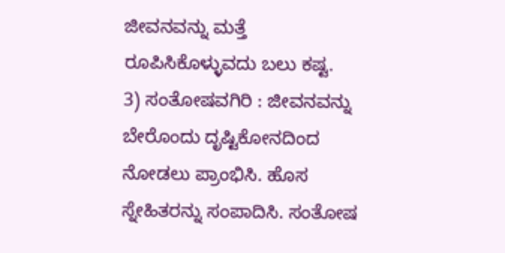ಜೀವನವನ್ನು ಮತ್ತೆ ರೂಪಿಸಿಕೊಳ್ಳುವದು ಬಲು ಕಷ್ಟ.
3) ಸಂತೋಷವಗಿರಿ : ಜೀವನವನ್ನು ಬೇರೊಂದು ದೃಷ್ಟಿಕೋನದಿಂದ ನೋಡಲು ಪ್ರಾಂಭಿಸಿ. ಹೊಸ ಸ್ನೇಹಿತರನ್ನು ಸಂಪಾದಿಸಿ. ಸಂತೋಷ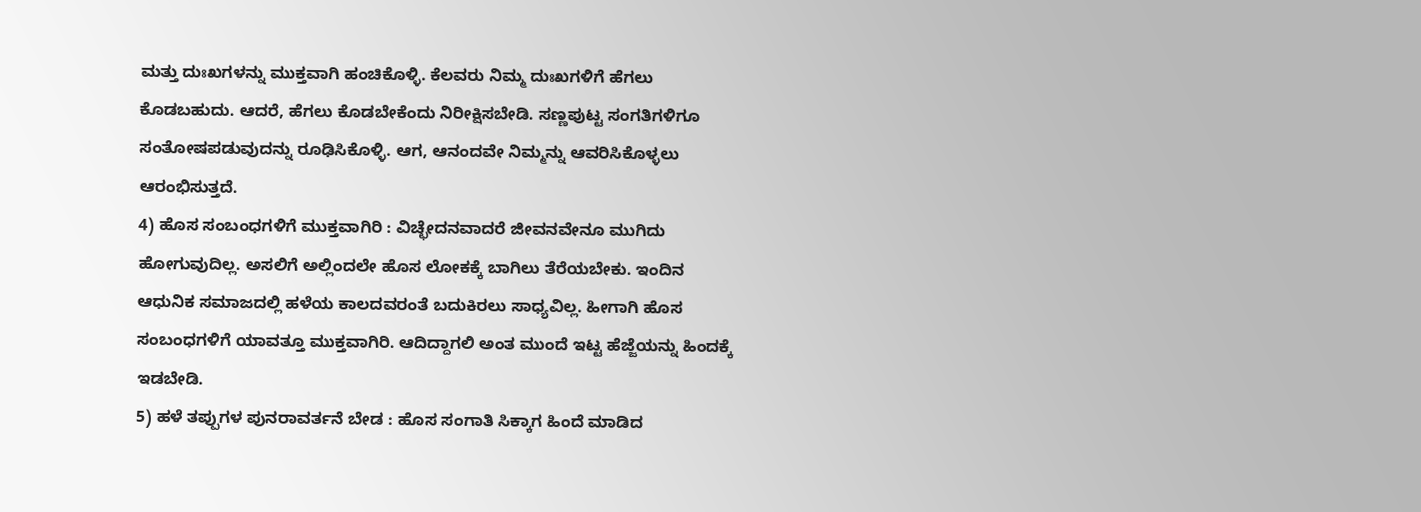ಮತ್ತು ದುಃಖಗಳನ್ನು ಮುಕ್ತವಾಗಿ ಹಂಚಿಕೊಳ್ಳಿ. ಕೆಲವರು ನಿಮ್ಮ ದುಃಖಗಳಿಗೆ ಹೆಗಲು ಕೊಡಬಹುದು. ಆದರೆ, ಹೆಗಲು ಕೊಡಬೇಕೆಂದು ನಿರೀಕ್ಷಿಸಬೇಡಿ. ಸಣ್ಣಪುಟ್ಟ ಸಂಗತಿಗಳಿಗೂ ಸಂತೋಷಪಡುವುದನ್ನು ರೂಢಿಸಿಕೊಳ್ಳಿ. ಆಗ, ಆನಂದವೇ ನಿಮ್ಮನ್ನು ಆವರಿಸಿಕೊಳ್ಳಲು ಆರಂಭಿಸುತ್ತದೆ.
4) ಹೊಸ ಸಂಬಂಧಗಳಿಗೆ ಮುಕ್ತವಾಗಿರಿ : ವಿಚ್ಛೇದನವಾದರೆ ಜೀವನವೇನೂ ಮುಗಿದು ಹೋಗುವುದಿಲ್ಲ. ಅಸಲಿಗೆ ಅಲ್ಲಿಂದಲೇ ಹೊಸ ಲೋಕಕ್ಕೆ ಬಾಗಿಲು ತೆರೆಯಬೇಕು. ಇಂದಿನ ಆಧುನಿಕ ಸಮಾಜದಲ್ಲಿ ಹಳೆಯ ಕಾಲದವರಂತೆ ಬದುಕಿರಲು ಸಾಧ್ಯವಿಲ್ಲ. ಹೀಗಾಗಿ ಹೊಸ ಸಂಬಂಧಗಳಿಗೆ ಯಾವತ್ತೂ ಮುಕ್ತವಾಗಿರಿ. ಆದಿದ್ದಾಗಲಿ ಅಂತ ಮುಂದೆ ಇಟ್ಟ ಹೆಜ್ಜೆಯನ್ನು ಹಿಂದಕ್ಕೆ ಇಡಬೇಡಿ.
5) ಹಳೆ ತಪ್ಪುಗಳ ಪುನರಾವರ್ತನೆ ಬೇಡ : ಹೊಸ ಸಂಗಾತಿ ಸಿಕ್ಕಾಗ ಹಿಂದೆ ಮಾಡಿದ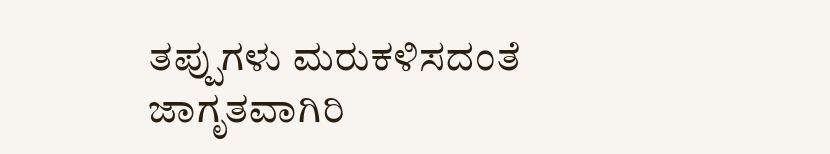ತಪ್ಪುಗಳು ಮರುಕಳಿಸದಂತೆ ಜಾಗೃತವಾಗಿರಿ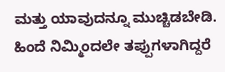ಮತ್ತು ಯಾವುದನ್ನೂ ಮುಚ್ಚಿಡಬೇಡಿ. ಹಿಂದೆ ನಿಮ್ಮಿಂದಲೇ ತಪ್ಪುಗಳಾಗಿದ್ದರೆ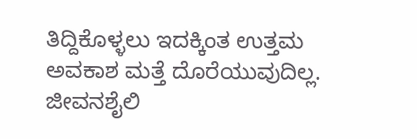ತಿದ್ದಿಕೊಳ್ಳಲು ಇದಕ್ಕಿಂತ ಉತ್ತಮ ಅವಕಾಶ ಮತ್ತೆ ದೊರೆಯುವುದಿಲ್ಲ. ಜೀವನಶೈಲಿ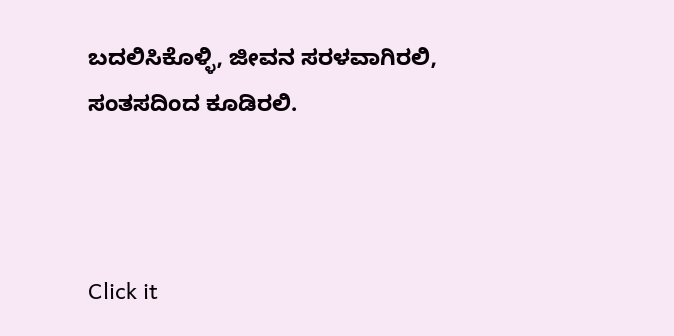ಬದಲಿಸಿಕೊಳ್ಳಿ, ಜೀವನ ಸರಳವಾಗಿರಲಿ, ಸಂತಸದಿಂದ ಕೂಡಿರಲಿ.



Click it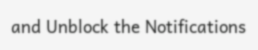and Unblock the Notifications